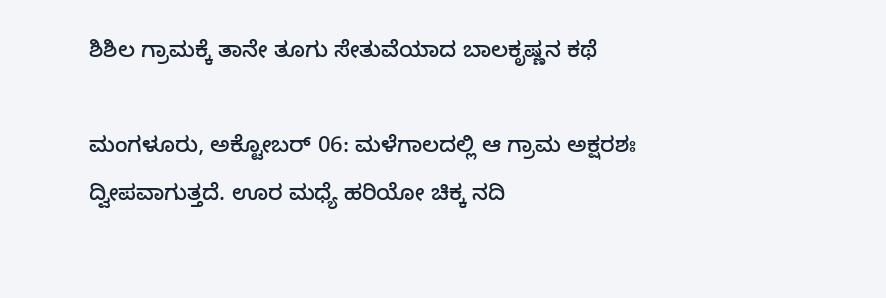ಶಿಶಿಲ ಗ್ರಾಮಕ್ಕೆ ತಾನೇ ತೂಗು ಸೇತುವೆಯಾದ ಬಾಲಕೃಷ್ಣನ ಕಥೆ

ಮಂಗಳೂರು, ಅಕ್ಟೋಬರ್ 06: ಮಳೆಗಾಲದಲ್ಲಿ ಆ ಗ್ರಾಮ ಅಕ್ಷರಶಃ ದ್ವೀಪವಾಗುತ್ತದೆ. ಊರ ಮಧ್ಯೆ ಹರಿಯೋ ಚಿಕ್ಕ ನದಿ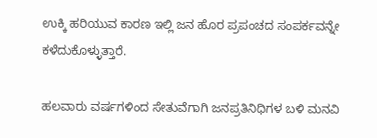ಉಕ್ಕಿ ಹರಿಯುವ ಕಾರಣ ಇಲ್ಲಿ ಜನ ಹೊರ ಪ್ರಪಂಚದ ಸಂಪರ್ಕವನ್ನೇ ಕಳೆದುಕೊಳ್ಳುತ್ತಾರೆ.

ಹಲವಾರು ವರ್ಷಗಳಿಂದ ಸೇತುವೆಗಾಗಿ ಜನಪ್ರತಿನಿಧಿಗಳ‌ ಬಳಿ ಮನವಿ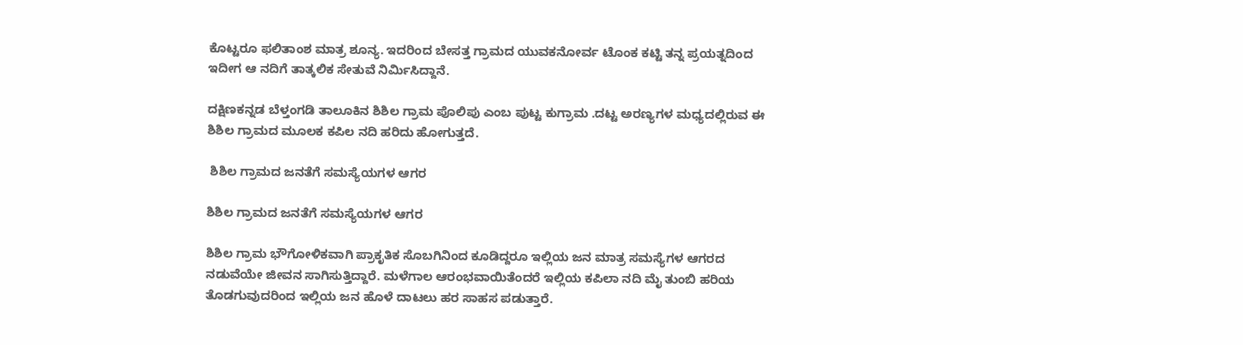ಕೊಟ್ಟರೂ ಫಲಿತಾಂಶ ಮಾತ್ರ ಶೂನ್ಯ. ಇದರಿಂದ ಬೇಸತ್ತ ಗ್ರಾಮದ ಯುವಕನೋರ್ವ ಟೊಂಕ ಕಟ್ಟಿ ತನ್ನ ಪ್ರಯತ್ನದಿಂದ ಇದೀಗ ಆ ನದಿಗೆ ತಾತ್ಕಲಿಕ ಸೇತುವೆ ನಿರ್ಮಿಸಿದ್ದಾನೆ‌.

ದಕ್ಷಿಣಕನ್ನಡ ಬೆಳ್ತಂಗಡಿ ತಾಲೂಕಿನ ಶಿಶಿಲ ಗ್ರಾಮ ಪೊಲಿಪು ಎಂಬ ಪುಟ್ಟ ಕುಗ್ರಾಮ .ದಟ್ಟ ಅರಣ್ಯಗಳ ಮಧ್ಯದಲ್ಲಿರುವ ಈ ಶಿಶಿಲ ಗ್ರಾಮದ ಮೂಲಕ ಕಪಿಲ ನದಿ ಹರಿದು ಹೋಗುತ್ತದೆ.

 ಶಿಶಿಲ ಗ್ರಾಮದ ಜನತೆಗೆ ಸಮಸ್ಯೆಯಗಳ ಆಗರ

ಶಿಶಿಲ ಗ್ರಾಮದ ಜನತೆಗೆ ಸಮಸ್ಯೆಯಗಳ ಆಗರ

ಶಿಶಿಲ ಗ್ರಾಮ ಭೌಗೋಳಿಕವಾಗಿ ಪ್ರಾಕೃತಿಕ ಸೊಬಗಿನಿಂದ ಕೂಡಿದ್ದರೂ ಇಲ್ಲಿಯ ಜನ ಮಾತ್ರ ಸಮಸ್ಯೆಗಳ ಆಗರದ ನಡುವೆಯೇ ಜೀವನ ಸಾಗಿಸುತ್ತಿದ್ದಾರೆ. ಮಳೆಗಾಲ ಆರಂಭವಾಯಿತೆಂದರೆ ಇಲ್ಲಿಯ ಕಪಿಲಾ ನದಿ ಮೈ ತುಂಬಿ ಹರಿಯ ತೊಡಗುವುದರಿಂದ ಇಲ್ಲಿಯ ಜನ ಹೊಳೆ ದಾಟಲು ಹರ ಸಾಹಸ ಪಡುತ್ತಾರೆ.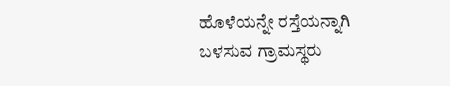ಹೊಳೆಯನ್ನೇ ರಸ್ತೆಯನ್ನಾಗಿ ಬಳಸುವ ಗ್ರಾಮಸ್ಥರು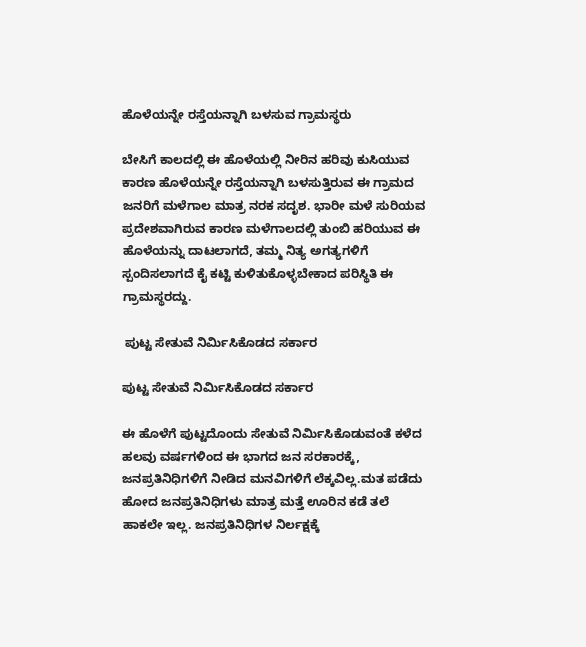ಹೊಳೆಯನ್ನೇ ರಸ್ತೆಯನ್ನಾಗಿ ಬಳಸುವ ಗ್ರಾಮಸ್ಥರು

ಬೇಸಿಗೆ ಕಾಲದಲ್ಲಿ ಈ ಹೊಳೆಯಲ್ಲಿ ನೀರಿನ ಹರಿವು ಕುಸಿಯುವ ಕಾರಣ ಹೊಳೆಯನ್ನೇ ರಸ್ತೆಯನ್ನಾಗಿ ಬಳಸುತ್ತಿರುವ ಈ ಗ್ರಾಮದ ಜನರಿಗೆ ಮಳೆಗಾಲ ಮಾತ್ರ ನರಕ ಸದೃಶ. ಭಾರೀ ಮಳೆ ಸುರಿಯವ ಪ್ರದೇಶವಾಗಿರುವ ಕಾರಣ ಮಳೆಗಾಲದಲ್ಲಿ ತುಂಬಿ ಹರಿಯುವ ಈ ಹೊಳೆಯನ್ನು ದಾಟಲಾಗದೆ, ತಮ್ಮ ನಿತ್ಯ ಅಗತ್ಯಗಳಿಗೆ ಸ್ಪಂದಿಸಲಾಗದೆ ಕೈ ಕಟ್ಟಿ ಕುಳಿತುಕೊಳ್ಳಬೇಕಾದ ಪರಿಸ್ಥಿತಿ ಈ ಗ್ರಾಮಸ್ಥರದ್ದು.

 ಪುಟ್ಟ ಸೇತುವೆ ನಿರ್ಮಿಸಿಕೊಡದ ಸರ್ಕಾರ

ಪುಟ್ಟ ಸೇತುವೆ ನಿರ್ಮಿಸಿಕೊಡದ ಸರ್ಕಾರ

ಈ ಹೊಳೆಗೆ ಪುಟ್ಟದೊಂದು ಸೇತುವೆ ನಿರ್ಮಿಸಿಕೊಡುವಂತೆ ಕಳೆದ ಹಲವು ವರ್ಷಗಳಿಂದ ಈ ಭಾಗದ ಜನ ಸರಕಾರಕ್ಕೆ, ಜನಪ್ರತಿನಿಧಿಗಳಿಗೆ ನೀಡಿದ ಮನವಿಗಳಿಗೆ ಲೆಕ್ಕವಿಲ್ಲ.ಮತ ಪಡೆದು ಹೋದ ಜನಪ್ರತಿನಿಧಿಗಳು ಮಾತ್ರ ಮತ್ತೆ ಊರಿನ ಕಡೆ ತಲೆ ಹಾಕಲೇ ಇಲ್ಲ. ಜನಪ್ರತಿನಿಧಿಗಳ ನಿರ್ಲಕ್ಷಕ್ಕೆ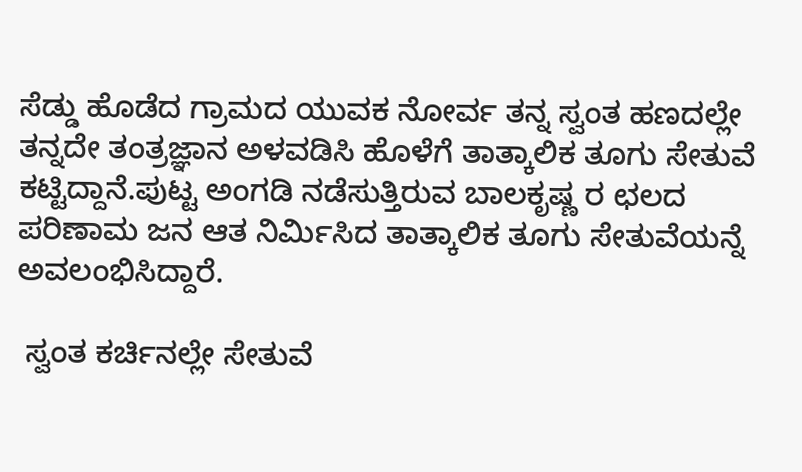ಸೆಡ್ಡು ಹೊಡೆದ ಗ್ರಾಮದ ಯುವಕ ನೋರ್ವ ತನ್ನ ಸ್ವಂತ ಹಣದಲ್ಲೇ ತನ್ನದೇ ತಂತ್ರಜ್ಞಾನ ಅಳವಡಿಸಿ ಹೊಳೆಗೆ ತಾತ್ಕಾಲಿಕ ತೂಗು ಸೇತುವೆ ಕಟ್ಟಿದ್ದಾನೆ.ಪುಟ್ಟ ಅಂಗಡಿ ನಡೆಸುತ್ತಿರುವ ಬಾಲಕೃಷ್ಣ ರ ಛಲದ ಪರಿಣಾಮ‌ ಜನ ಆತ ನಿರ್ಮಿಸಿದ ತಾತ್ಕಾಲಿಕ ತೂಗು ಸೇತುವೆಯನ್ನೆ ಅವಲಂಭಿಸಿದ್ದಾರೆ.

 ಸ್ವಂತ ಕರ್ಚಿನಲ್ಲೇ ಸೇತುವೆ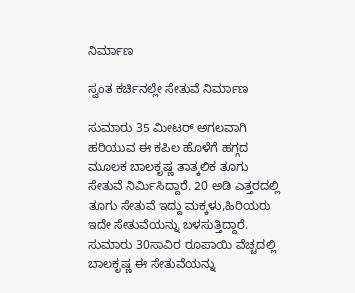ನಿರ್ಮಾಣ

ಸ್ವಂತ ಕರ್ಚಿನಲ್ಲೇ ಸೇತುವೆ ನಿರ್ಮಾಣ

ಸುಮಾರು 35 ಮೀಟರ್ ಅಗಲವಾಗಿ ಹರಿಯುವ ಈ ಕಪಿಲ ಹೊಳೆಗೆ ಹಗ್ಗದ ಮೂಲಕ ಬಾಲಕೃಷ್ಣ ತಾತ್ಕಲಿಕ ತೂಗು ಸೇತುವೆ ನಿರ್ಮಿಸಿದ್ದಾರೆ. 20 ಅಡಿ ಎತ್ತರದಲ್ಲಿ ತೂಗು ಸೇತುವೆ ಇದ್ದು ಮಕ್ಕಳು,ಹಿರಿಯರು ಇದೇ ಸೇತುವೆಯನ್ನು ಬಳಸುತ್ತಿದ್ದಾರೆ. ಸುಮಾರು 30ಸಾವಿರ ರೂಪಾಯಿ ವೆಚ್ಚದಲ್ಲಿ ಬಾಲಕೃಷ್ಣ ಈ ಸೇತುವೆಯನ್ನು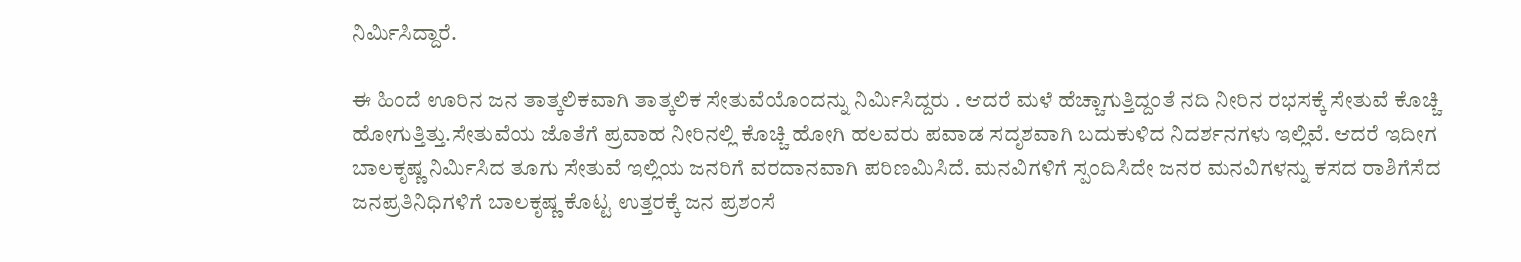ನಿರ್ಮಿಸಿದ್ದಾರೆ.

ಈ ಹಿಂದೆ ಊರಿನ‌ ಜನ ತಾತ್ಕಲಿಕವಾಗಿ ತಾತ್ಕಲಿಕ ಸೇತುವೆಯೊಂದನ್ನು ನಿರ್ಮಿಸಿದ್ದರು . ಆದರೆ ಮಳೆ ಹೆಚ್ಚಾಗುತ್ತಿದ್ದಂತೆ ನದಿ ನೀರಿನ ರಭಸಕ್ಕೆ ಸೇತುವೆ ಕೊಚ್ಚಿ ಹೋಗುತ್ತಿತ್ತು.ಸೇತುವೆಯ ಜೊತೆಗೆ ಪ್ರವಾಹ ನೀರಿನಲ್ಲಿ ಕೊಚ್ಚಿ ಹೋಗಿ ಹಲವರು ಪವಾಡ ಸದೃಶವಾಗಿ ಬದುಕುಳಿದ ನಿದರ್ಶನಗಳು ಇಲ್ಲಿವೆ. ಆದರೆ ಇದೀಗ ಬಾಲಕೃಷ್ಣ ನಿರ್ಮಿಸಿದ ತೂಗು ಸೇತುವೆ ಇಲ್ಲಿಯ ಜನರಿಗೆ ವರದಾನವಾಗಿ ಪರಿಣಮಿಸಿದೆ. ಮನವಿಗಳಿಗೆ ಸ್ಪಂದಿಸಿದೇ ಜನರ ಮನವಿಗಳನ್ನು ಕಸದ ರಾಶಿಗೆಸೆದ ಜನಪ್ರತಿನಿಧಿಗಳಿಗೆ ಬಾಲಕೃಷ್ಣ ಕೊಟ್ಟ ಉತ್ತರಕ್ಕೆ ಜನ ಪ್ರಶಂಸೆ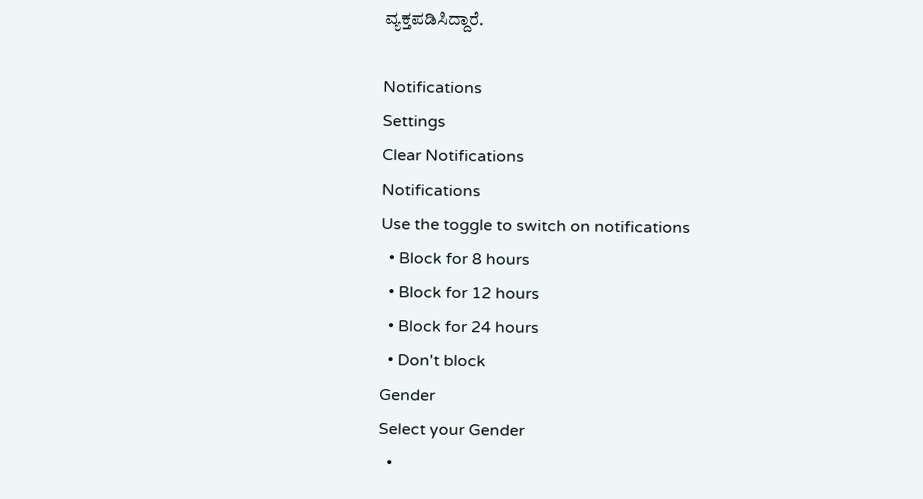ವ್ಯಕ್ತಪಡಿಸಿದ್ದಾರೆ.

Notifications
Settings
Clear Notifications
Notifications
Use the toggle to switch on notifications
  • Block for 8 hours
  • Block for 12 hours
  • Block for 24 hours
  • Don't block
Gender
Select your Gender
  •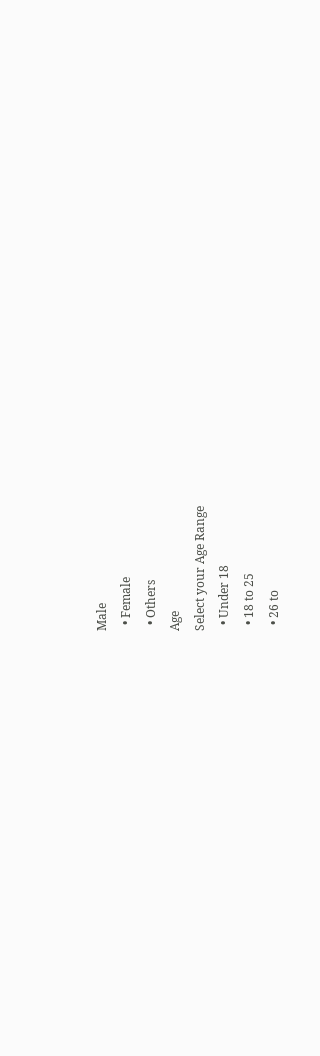Male
  • Female
  • Others
Age
Select your Age Range
  • Under 18
  • 18 to 25
  • 26 to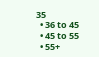35
  • 36 to 45
  • 45 to 55
  • 55+